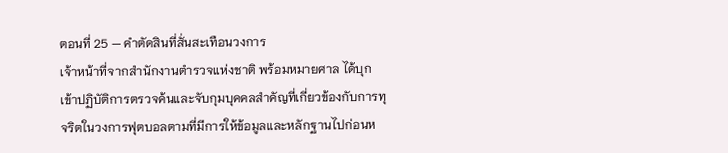ตอนที่ 25 — คำตัดสินที่สั่นสะเทือนวงการ
เจ้าหน้าที่จากสำนักงานตำรวจแห่งชาติ พร้อมหมายศาล ได้บุกเข้าปฏิบัติการตรวจค้นและจับกุมบุคคลสำคัญที่เกี่ยวข้องกับการทุจริตในวงการฟุตบอลตามที่มีการให้ข้อมูลและหลักฐานไปก่อนห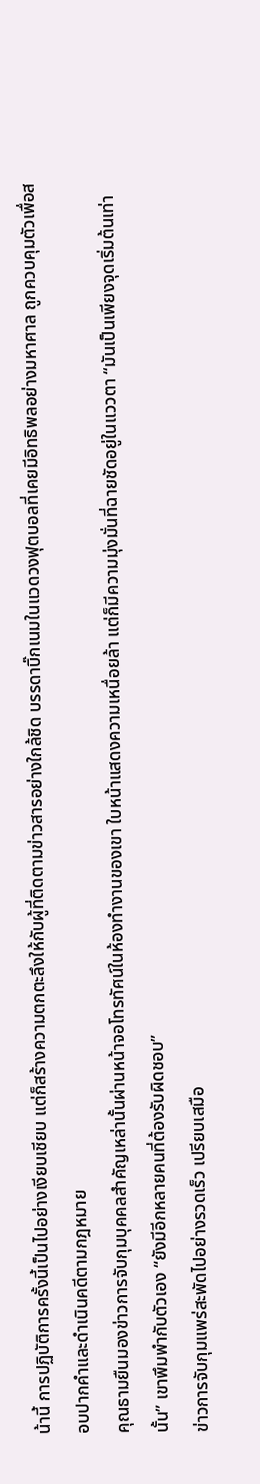น้านี้ การปฏิบัติการครั้งนี้เป็นไปอย่างเงียบเชียบ แต่ก็สร้างความตกตะลึงให้กับผู้ที่ติดตามข่าวสารอย่างใกล้ชิด บรรดาบิ๊กเนมในแวดวงฟุตบอลที่เคยมีอิทธิพลอย่างมหาศาล ถูกควบคุมตัวเพื่อสอบปากคำและดำเนินคดีตามกฎหมาย
คุณธามยืนมองข่าวการจับกุมบุคคลสำคัญเหล่านั้นผ่านหน้าจอโทรทัศน์ในห้องทำงานของเขา ใบหน้าแสดงความเหนื่อยล้า แต่ก็มีความมุ่งมั่นที่ฉายชัดอยู่ในแววตา “มันเป็นเพียงจุดเริ่มต้นเท่านั้น” เขาพึมพำกับตัวเอง “ยังมีอีกหลายคนที่ต้องรับผิดชอบ”
ข่าวการจับกุมแพร่สะพัดไปอย่างรวดเร็ว เปรียบเสมือ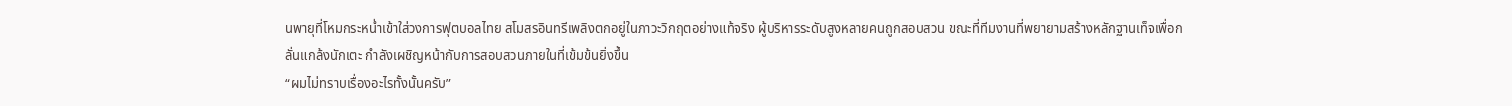นพายุที่โหมกระหน่ำเข้าใส่วงการฟุตบอลไทย สโมสรอินทรีเพลิงตกอยู่ในภาวะวิกฤตอย่างแท้จริง ผู้บริหารระดับสูงหลายคนถูกสอบสวน ขณะที่ทีมงานที่พยายามสร้างหลักฐานเท็จเพื่อกลั่นแกล้งนักเตะ กำลังเผชิญหน้ากับการสอบสวนภายในที่เข้มข้นยิ่งขึ้น
“ผมไม่ทราบเรื่องอะไรทั้งนั้นครับ”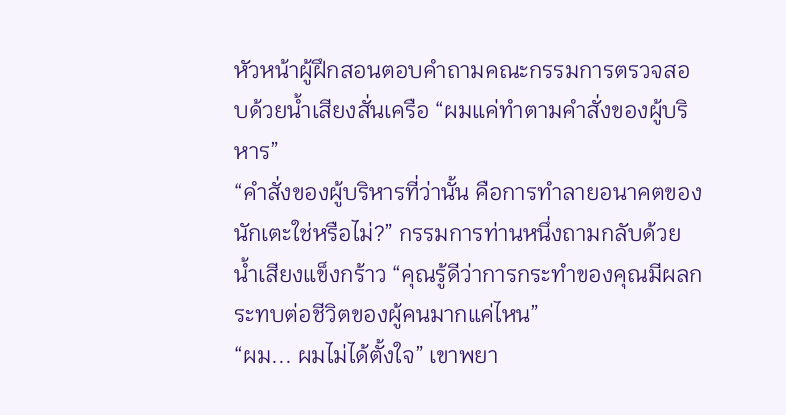หัวหน้าผู้ฝึกสอนตอบคำถามคณะกรรมการตรวจสอบด้วยน้ำเสียงสั่นเครือ “ผมแค่ทำตามคำสั่งของผู้บริหาร”
“คำสั่งของผู้บริหารที่ว่านั้น คือการทำลายอนาคตของนักเตะใช่หรือไม่?” กรรมการท่านหนึ่งถามกลับด้วยน้ำเสียงแข็งกร้าว “คุณรู้ดีว่าการกระทำของคุณมีผลกระทบต่อชีวิตของผู้คนมากแค่ไหน”
“ผม... ผมไม่ได้ตั้งใจ” เขาพยา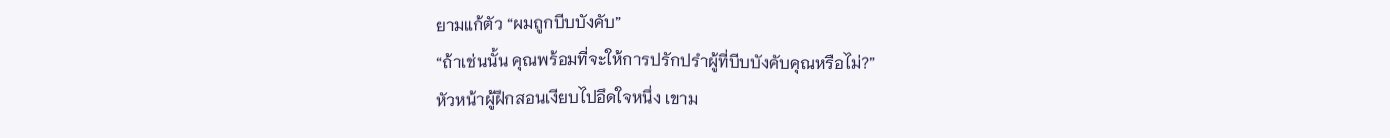ยามแก้ตัว “ผมถูกบีบบังคับ”
“ถ้าเช่นนั้น คุณพร้อมที่จะให้การปรักปรำผู้ที่บีบบังคับคุณหรือไม่?”
หัวหน้าผู้ฝึกสอนเงียบไปอึดใจหนึ่ง เขาม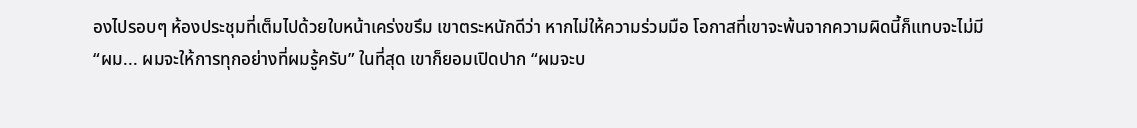องไปรอบๆ ห้องประชุมที่เต็มไปด้วยใบหน้าเคร่งขรึม เขาตระหนักดีว่า หากไม่ให้ความร่วมมือ โอกาสที่เขาจะพ้นจากความผิดนี้ก็แทบจะไม่มี
“ผม... ผมจะให้การทุกอย่างที่ผมรู้ครับ” ในที่สุด เขาก็ยอมเปิดปาก “ผมจะบ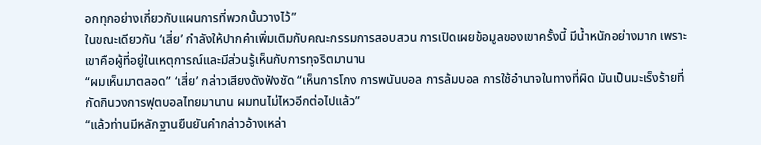อกทุกอย่างเกี่ยวกับแผนการที่พวกนั้นวางไว้”
ในขณะเดียวกัน ‘เสี่ย’ กำลังให้ปากคำเพิ่มเติมกับคณะกรรมการสอบสวน การเปิดเผยข้อมูลของเขาครั้งนี้ มีน้ำหนักอย่างมาก เพราะเขาคือผู้ที่อยู่ในเหตุการณ์และมีส่วนรู้เห็นกับการทุจริตมานาน
“ผมเห็นมาตลอด” ‘เสี่ย’ กล่าวเสียงดังฟังชัด “เห็นการโกง การพนันบอล การล้มบอล การใช้อำนาจในทางที่ผิด มันเป็นมะเร็งร้ายที่กัดกินวงการฟุตบอลไทยมานาน ผมทนไม่ไหวอีกต่อไปแล้ว”
“แล้วท่านมีหลักฐานยืนยันคำกล่าวอ้างเหล่า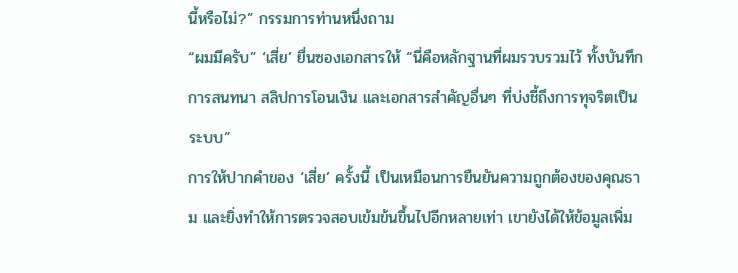นี้หรือไม่?” กรรมการท่านหนึ่งถาม
“ผมมีครับ” ‘เสี่ย’ ยื่นซองเอกสารให้ “นี่คือหลักฐานที่ผมรวบรวมไว้ ทั้งบันทึกการสนทนา สลิปการโอนเงิน และเอกสารสำคัญอื่นๆ ที่บ่งชี้ถึงการทุจริตเป็นระบบ”
การให้ปากคำของ ‘เสี่ย’ ครั้งนี้ เป็นเหมือนการยืนยันความถูกต้องของคุณธาม และยิ่งทำให้การตรวจสอบเข้มข้นขึ้นไปอีกหลายเท่า เขายังได้ให้ข้อมูลเพิ่ม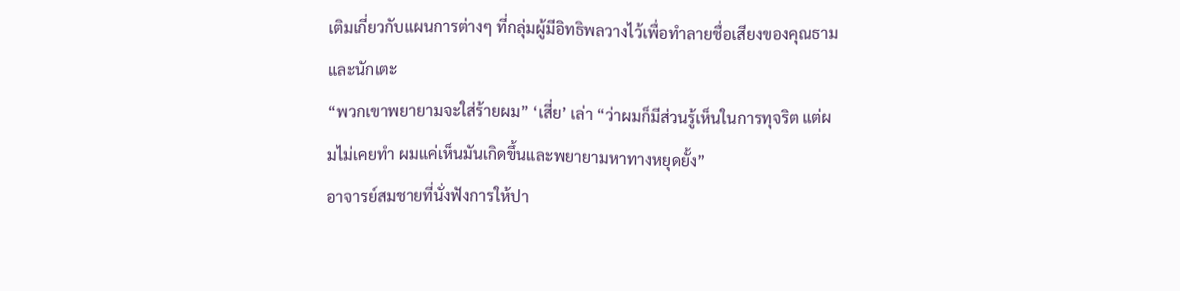เติมเกี่ยวกับแผนการต่างๆ ที่กลุ่มผู้มีอิทธิพลวางไว้เพื่อทำลายชื่อเสียงของคุณธามและนักเตะ
“พวกเขาพยายามจะใส่ร้ายผม” ‘เสี่ย’ เล่า “ว่าผมก็มีส่วนรู้เห็นในการทุจริต แต่ผมไม่เคยทำ ผมแค่เห็นมันเกิดขึ้นและพยายามหาทางหยุดยั้ง”
อาจารย์สมชายที่นั่งฟังการให้ปา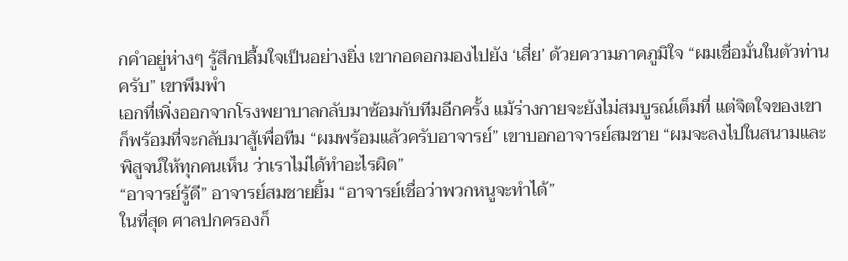กคำอยู่ห่างๆ รู้สึกปลื้มใจเป็นอย่างยิ่ง เขากอดอกมองไปยัง ‘เสี่ย’ ด้วยความภาคภูมิใจ “ผมเชื่อมั่นในตัวท่านครับ” เขาพึมพำ
เอกที่เพิ่งออกจากโรงพยาบาลกลับมาซ้อมกับทีมอีกครั้ง แม้ร่างกายจะยังไม่สมบูรณ์เต็มที่ แต่จิตใจของเขาก็พร้อมที่จะกลับมาสู้เพื่อทีม “ผมพร้อมแล้วครับอาจารย์” เขาบอกอาจารย์สมชาย “ผมจะลงไปในสนามและพิสูจน์ให้ทุกคนเห็น ว่าเราไม่ได้ทำอะไรผิด”
“อาจารย์รู้ดี” อาจารย์สมชายยิ้ม “อาจารย์เชื่อว่าพวกหนูจะทำได้”
ในที่สุด ศาลปกครองก็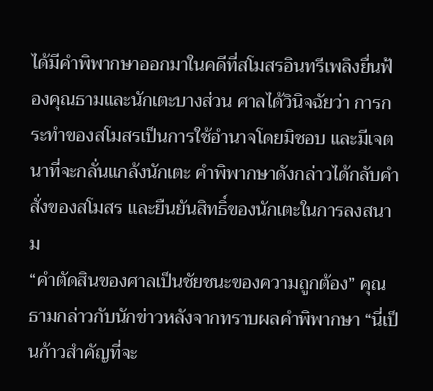ได้มีคำพิพากษาออกมาในคดีที่สโมสรอินทรีเพลิงยื่นฟ้องคุณธามและนักเตะบางส่วน ศาลได้วินิจฉัยว่า การกระทำของสโมสรเป็นการใช้อำนาจโดยมิชอบ และมีเจตนาที่จะกลั่นแกล้งนักเตะ คำพิพากษาดังกล่าวได้กลับคำสั่งของสโมสร และยืนยันสิทธิ์ของนักเตะในการลงสนาม
“คำตัดสินของศาลเป็นชัยชนะของความถูกต้อง” คุณธามกล่าวกับนักข่าวหลังจากทราบผลคำพิพากษา “นี่เป็นก้าวสำคัญที่จะ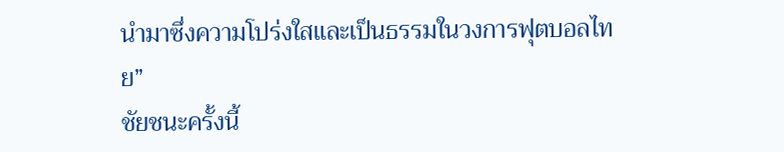นำมาซึ่งความโปร่งใสและเป็นธรรมในวงการฟุตบอลไทย”
ชัยชนะครั้งนี้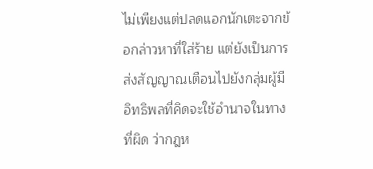ไม่เพียงแต่ปลดแอกนักเตะจากข้อกล่าวหาที่ใส่ร้าย แต่ยังเป็นการส่งสัญญาณเตือนไปยังกลุ่มผู้มีอิทธิพลที่คิดจะใช้อำนาจในทางที่ผิด ว่ากฎห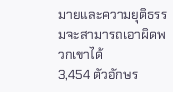มายและความยุติธรรมจะสามารถเอาผิดพวกเขาได้
3,454 ตัวอักษร